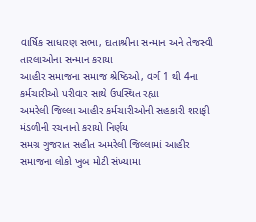વાર્ષિક સાધારણ સભા, દાતાશ્રીના સન્માન અને તેજસ્વી તારલાઓના સન્માન કરાયા
આહીર સમાજના સમાજ શ્રેષ્ઠિઓ, વર્ગ 1 થી 4ના કર્મચારીઓ પરીવાર સાથે ઉપસ્થિત રહ્યા
અમરેલી જિલ્લા આહીર કર્મચારીઓની સહકારી શરાફી મંડળીની રચનાનો કરાયો નિર્ણય
સમગ્ર ગુજરાત સહીત અમરેલી જિલ્લામાં આહીર સમાજના લોકો ખુબ મોટી સંખ્યામા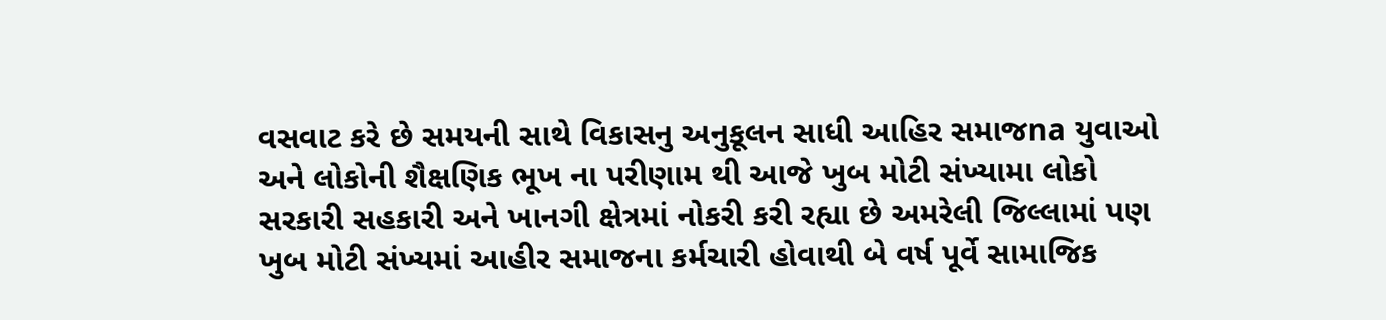વસવાટ કરે છે સમયની સાથે વિકાસનુ અનુકૂલન સાધી આહિર સમાજna યુવાઓ અને લોકોની શૈક્ષણિક ભૂખ ના પરીણામ થી આજે ખુબ મોટી સંખ્યામા લોકો સરકારી સહકારી અને ખાનગી ક્ષેત્રમાં નોકરી કરી રહ્યા છે અમરેલી જિલ્લામાં પણ ખુબ મોટી સંખ્યમાં આહીર સમાજના કર્મચારી હોવાથી બે વર્ષ પૂર્વે સામાજિક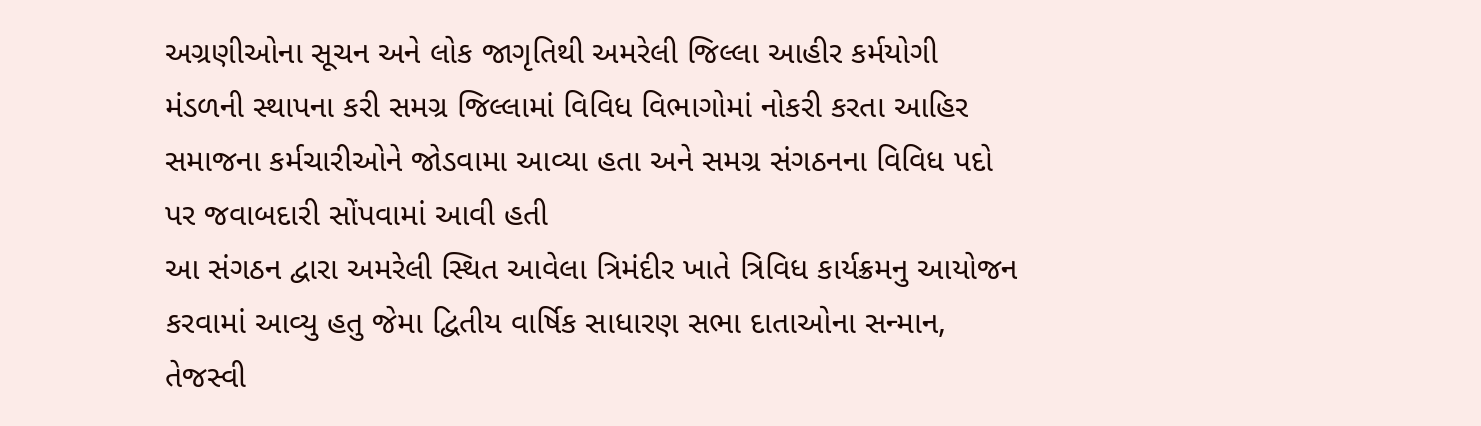અગ્રણીઓના સૂચન અને લોક જાગૃતિથી અમરેલી જિલ્લા આહીર કર્મયોગી મંડળની સ્થાપના કરી સમગ્ર જિલ્લામાં વિવિધ વિભાગોમાં નોકરી કરતા આહિર સમાજના કર્મચારીઓને જોડવામા આવ્યા હતા અને સમગ્ર સંગઠનના વિવિધ પદો પર જવાબદારી સોંપવામાં આવી હતી
આ સંગઠન દ્વારા અમરેલી સ્થિત આવેલા ત્રિમંદીર ખાતે ત્રિવિધ કાર્યક્રમનુ આયોજન કરવામાં આવ્યુ હતુ જેમા દ્વિતીય વાર્ષિક સાધારણ સભા દાતાઓના સન્માન, તેજસ્વી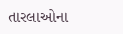તારલાઓના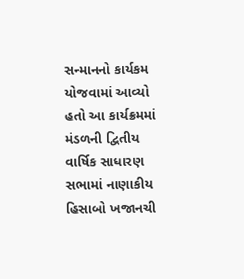સન્માનનો કાર્યકમ યોજવામાં આવ્યો હતો આ કાર્યક્રમમાં મંડળની દ્વિતીય વાર્ષિક સાધારણ સભામાં નાણાકીય હિસાબો ખજાનચી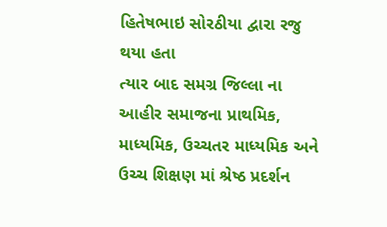હિતેષભાઇ સોરઠીયા દ્વારા રજુ થયા હતા
ત્યાર બાદ સમગ્ર જિલ્લા ના આહીર સમાજના પ્રાથમિક, માધ્યમિક, ઉચ્ચતર માધ્યમિક અને ઉચ્ચ શિક્ષણ માં શ્રેષ્ઠ પ્રદર્શન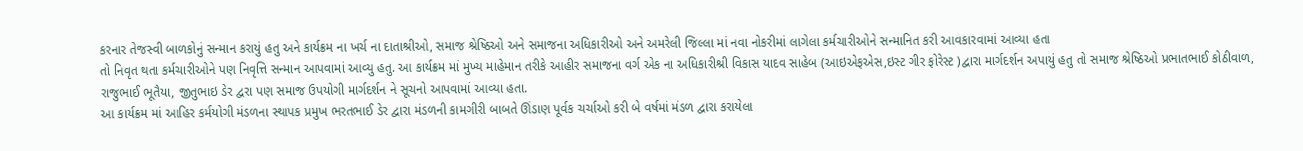કરનાર તેજસ્વી બાળકોનું સન્માન કરાયું હતુ અને કાર્યક્રમ ના ખર્ચ ના દાતાશ્રીઓ, સમાજ શ્રેષ્ઠિઓ અને સમાજના અધિકારીઓ અને અમરેલી જિલ્લા માં નવા નોકરીમાં લાગેલા કર્મચારીઓને સન્માનિત કરી આવકારવામાં આવ્યા હતા
તો નિવૃત થતા કર્મચારીઓને પણ નિવૃત્તિ સન્માન આપવામાં આવ્યુ હતુ. આ કાર્યક્રમ માં મુખ્ય માહેમાન તરીકે આહીર સમાજના વર્ગ એક ના અધિકારીશ્રી વિકાસ યાદવ સાહેબ (આઇએફએસ,ઇસ્ટ ગીર ફોરેસ્ટ )દ્વારા માર્ગદર્શન અપાયું હતુ તો સમાજ શ્રેષ્ઠિઓ પ્રભાતભાઈ કોઠીવાળ, રાજુભાઈ ભૂતૈયા, જીતુભાઇ ડેર દ્વરા પણ સમાજ ઉપયોગી માર્ગદર્શન ને સૂચનો આપવામાં આવ્યા હતા.
આ કાર્યક્રમ માં આહિર કર્મયોગી મંડળના સ્થાપક પ્રમુખ ભરતભાઈ ડેર દ્વારા મંડળની કામગીરી બાબતે ઊંડાણ પૂર્વક ચર્ચાઓ કરી બે વર્ષમાં મંડળ દ્વારા કરાયેલા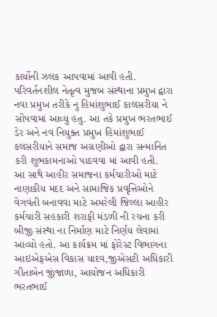કાર્યોની ઝલક આપવામાં આવી હતી.
પરિવર્તનશીલ નેતૃત્વ મુજબ સંસ્થાના પ્રમુખ દ્વારા નવા પ્રમુખ તરીકે નુ હિમાંશુભાઈ કાલસરીયા ને સોંપવામાં આવ્યુ હતુ. આ તકે પ્રમુખ ભરતભાઈ ડેર અને નવ નિયુક્ત પ્રમુખ હિમાંશુભાઈ કલસરીયાને સમાજ અગ્રણીઓ દ્વારા સન્માનિત કરી શુભકામનાઓ પાઠવવા માં આવી હતી.
આ સાથે આહીર સમાજના કર્મચારીઓ માટે નાણાકીય મદદ અને સામાજિક પ્રવૃત્તિઓને વેગવંતી બનાવવા માટે અમરેલી જિલ્લા આહીર કર્મચારી સહકારી શરાફી મંડળી ની રચના કરી બીજી સંસ્થા ના નિર્માણ માટે નિર્ણય લેવામાં આવ્યો હતો. આ કાર્યક્રમ માં ફોરેસ્ટ વિભાગના આઇએફએસ વિકાસ યાદવ,જીએસટી અધિકારી ગીતાબેન જીંજાળા, આયોજન અધિકારી ભરતભાઈ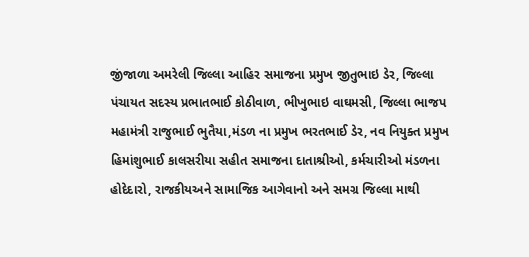જીંજાળા અમરેલી જિલ્લા આહિર સમાજના પ્રમુખ જીતુભાઇ ડેર, જિલ્લા પંચાયત સદસ્ય પ્રભાતભાઈ કોઠીવાળ, ભીખુભાઇ વાઘમસી, જિલ્લા ભાજપ મહામંત્રી રાજુભાઈ ભુતૈયા,મંડળ ના પ્રમુખ ભરતભાઈ ડેર, નવ નિયુક્ત પ્રમુખ હિમાંશુભાઈ કાલસરીયા સહીત સમાજના દાતાશ્રીઓ, કર્મચારીઓ મંડળના હોદેદારો, રાજકીયઅને સામાજિક આગેવાનો અને સમગ્ર જિલ્લા માથી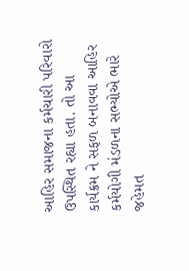આહિર સમાજના કર્મચારી પરિવારો ઉપસ્થિત રહ્યા હતા. તો આ કાર્યક્રમ ને સફળ બનાવવા આહિર કર્મયોગી મંડળના સભ્યોએ ભારે જહેમત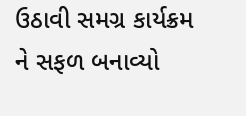ઉઠાવી સમગ્ર કાર્યક્રમ ને સફળ બનાવ્યો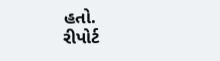હતો.
રીપોર્ટ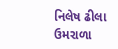નિલેષ ઢીલા ઉમરાળા